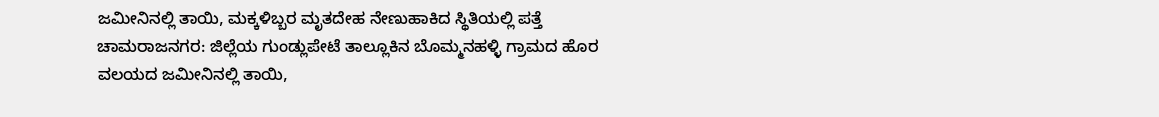ಜಮೀನಿನಲ್ಲಿ ತಾಯಿ, ಮಕ್ಕಳಿಬ್ಬರ ಮೃತದೇಹ ನೇಣುಹಾಕಿದ ಸ್ಥಿತಿಯಲ್ಲಿ ಪತ್ತೆ
ಚಾಮರಾಜನಗರ: ಜಿಲ್ಲೆಯ ಗುಂಡ್ಲುಪೇಟೆ ತಾಲ್ಲೂಕಿನ ಬೊಮ್ಮನಹಳ್ಳಿ ಗ್ರಾಮದ ಹೊರ ವಲಯದ ಜಮೀನಿನಲ್ಲಿ ತಾಯಿ,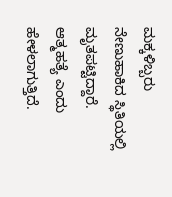ಮಕ್ಕಳಿಬ್ಬರು ನೇಣುಹಾಕಿದ ಸ್ಥಿತಿಯಲ್ಲಿ ಮೃತಪಟ್ಟಿದ್ದಾರೆ. ಆತ್ಮಹತ್ಯೆ ಎಂದು ಹೇಳಲಾಗುತ್ತಿದೆ.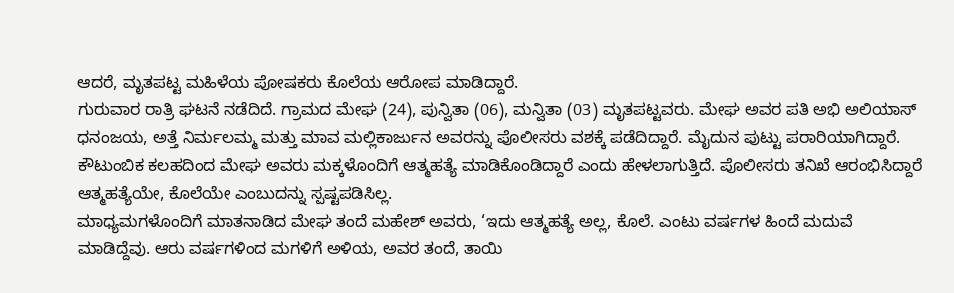ಆದರೆ, ಮೃತಪಟ್ಟ ಮಹಿಳೆಯ ಪೋಷಕರು ಕೊಲೆಯ ಆರೋಪ ಮಾಡಿದ್ದಾರೆ.
ಗುರುವಾರ ರಾತ್ರಿ ಘಟನೆ ನಡೆದಿದೆ. ಗ್ರಾಮದ ಮೇಘ (24), ಪುನ್ವಿತಾ (06), ಮನ್ವಿತಾ (03) ಮೃತಪಟ್ಟವರು. ಮೇಘ ಅವರ ಪತಿ ಅಭಿ ಅಲಿಯಾಸ್ ಧನಂಜಯ, ಅತ್ತೆ ನಿರ್ಮಲಮ್ಮ ಮತ್ತು ಮಾವ ಮಲ್ಲಿಕಾರ್ಜುನ ಅವರನ್ನು ಪೊಲೀಸರು ವಶಕ್ಕೆ ಪಡೆದಿದ್ದಾರೆ. ಮೈದುನ ಪುಟ್ಟು ಪರಾರಿಯಾಗಿದ್ದಾರೆ.
ಕೌಟುಂಬಿಕ ಕಲಹದಿಂದ ಮೇಘ ಅವರು ಮಕ್ಕಳೊಂದಿಗೆ ಆತ್ಮಹತ್ಯೆ ಮಾಡಿಕೊಂಡಿದ್ದಾರೆ ಎಂದು ಹೇಳಲಾಗುತ್ತಿದೆ. ಪೊಲೀಸರು ತನಿಖೆ ಆರಂಭಿಸಿದ್ದಾರೆ ಆತ್ಮಹತ್ಯೆಯೇ, ಕೊಲೆಯೇ ಎಂಬುದನ್ನು ಸ್ಪಷ್ಟಪಡಿಸಿಲ್ಲ.
ಮಾಧ್ಯಮಗಳೊಂದಿಗೆ ಮಾತನಾಡಿದ ಮೇಘ ತಂದೆ ಮಹೇಶ್ ಅವರು, ‘ಇದು ಆತ್ಮಹತ್ಯೆ ಅಲ್ಲ, ಕೊಲೆ. ಎಂಟು ವರ್ಷಗಳ ಹಿಂದೆ ಮದುವೆ ಮಾಡಿದ್ದೆವು. ಆರು ವರ್ಷಗಳಿಂದ ಮಗಳಿಗೆ ಅಳಿಯ, ಅವರ ತಂದೆ, ತಾಯಿ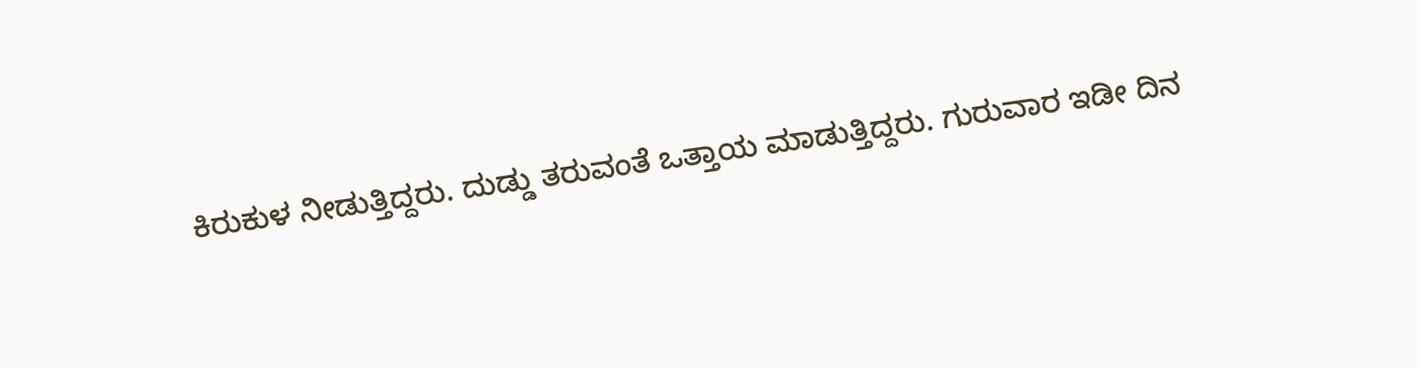ಕಿರುಕುಳ ನೀಡುತ್ತಿದ್ದರು. ದುಡ್ಡು ತರುವಂತೆ ಒತ್ತಾಯ ಮಾಡುತ್ತಿದ್ದರು. ಗುರುವಾರ ಇಡೀ ದಿನ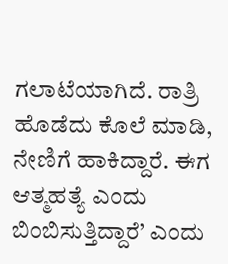ಗಲಾಟೆಯಾಗಿದೆ. ರಾತ್ರಿ ಹೊಡೆದು ಕೊಲೆ ಮಾಡಿ, ನೇಣಿಗೆ ಹಾಕಿದ್ದಾರೆ. ಈಗ ಆತ್ಮಹತ್ಯೆ ಎಂದು ಬಿಂಬಿಸುತ್ತಿದ್ದಾರೆ’ ಎಂದು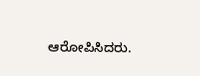ಆರೋಪಿಸಿದರು.